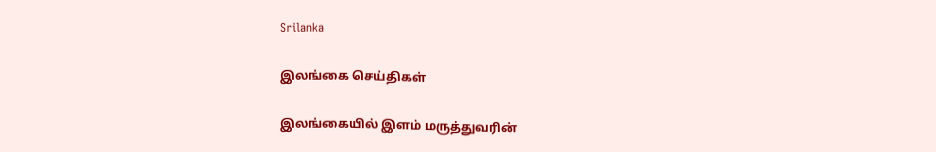Srilanka

இலங்கை செய்திகள்

இலங்கையில் இளம் மருத்துவரின்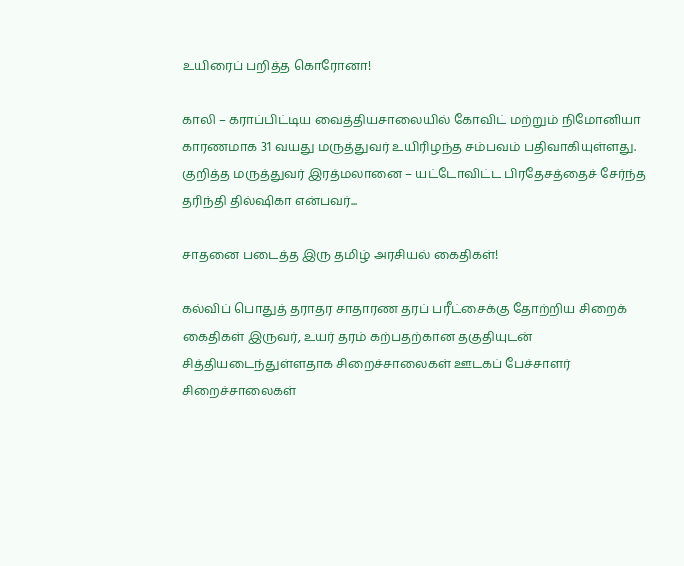உயிரைப் பறித்த கொரோனா!

காலி – கராப்பிட்டிய வைத்தியசாலையில் கோவிட் மற்றும் நிமோனியா காரணமாக 31 வயது மருத்துவர் உயிரிழந்த சம்பவம் பதிவாகியுள்ளது. குறித்த மருத்துவர் இரத்மலானை – யட்டோவிட்ட பிரதேசத்தைச் சேர்ந்த தரிந்தி தில்ஷிகா என்பவர்...

சாதனை படைத்த இரு தமிழ் அரசியல் கைதிகள்!

கல்விப் பொதுத் தராதர சாதாரண தரப் பரீட்சைக்கு தோற்றிய சிறைக் கைதிகள் இருவர், உயர் தரம் கற்பதற்கான தகுதியுடன் சித்தியடைந்துள்ளதாக சிறைச்சாலைகள் ஊடகப் பேச்சாளர் சிறைச்சாலைகள்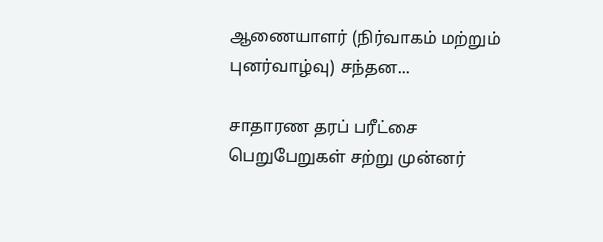ஆணையாளர் (நிர்வாகம் மற்றும் புனர்வாழ்வு) சந்தன...

சாதாரண தரப் பரீட்சை பெறுபேறுகள் சற்று முன்னர்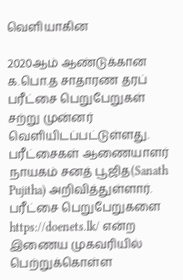வெளியாகின

2020ஆம் ஆண்டுக்கான க.பொ.த சாதாரண தரப் பரீட்சை பெறுபேறுகள் சற்று முன்னர் வெளியிடப்பட்டுள்ளது. பரீட்சைகள் ஆணையாளர் நாயகம் சனத் பூஜித(Sanath Pujitha) அறிவித்துள்ளார். பரீட்சை பெறுபேறுகளை https://doenets.lk/ என்ற இணைய முகவரியில் பெற்றுக்கொள்ள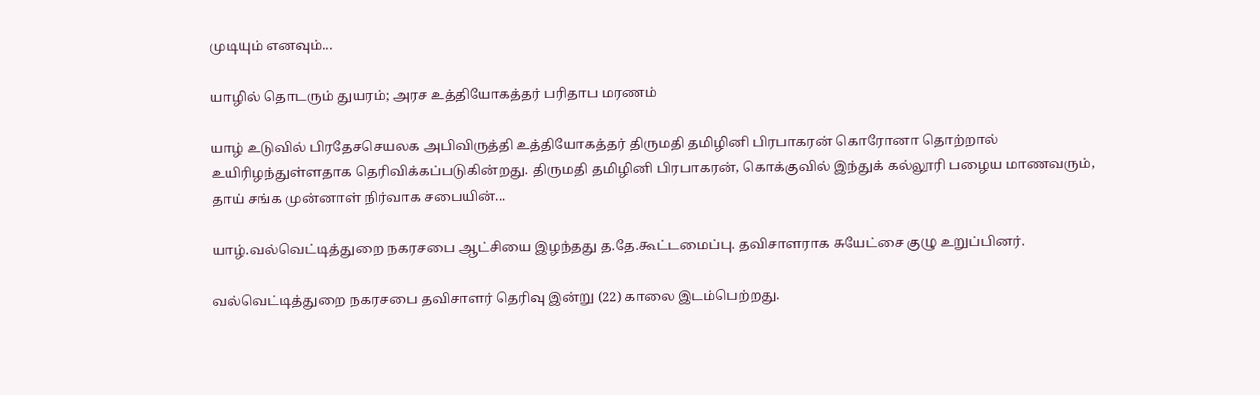முடியும் எனவும்...

யாழில் தொடரும் துயரம்; அரச உத்தியோகத்தர் பரிதாப மரணம்

யாழ் உடுவில் பிரதேசசெயலக அபிவிருத்தி உத்தியோகத்தர் திருமதி தமிழினி பிரபாகரன் கொரோனா தொற்றால் உயிரிழந்துள்ளதாக தெரிவிக்கப்படுகின்றது. திருமதி தமிழினி பிரபாகரன், கொக்குவில் இந்துக் கல்லூரி பழைய மாணவரும், தாய் சங்க முன்னாள் நிர்வாக சபையின்...

யாழ்.வல்வெட்டித்துறை நகரசபை ஆட்சியை இழந்தது த.தே.கூட்டமைப்பு. தவிசாளராக சுயேட்சை குழு உறுப்பினர்.

வல்வெட்டித்துறை நகரசபை தவிசாளர் தெரிவு இன்று (22) காலை இடம்பெற்றது.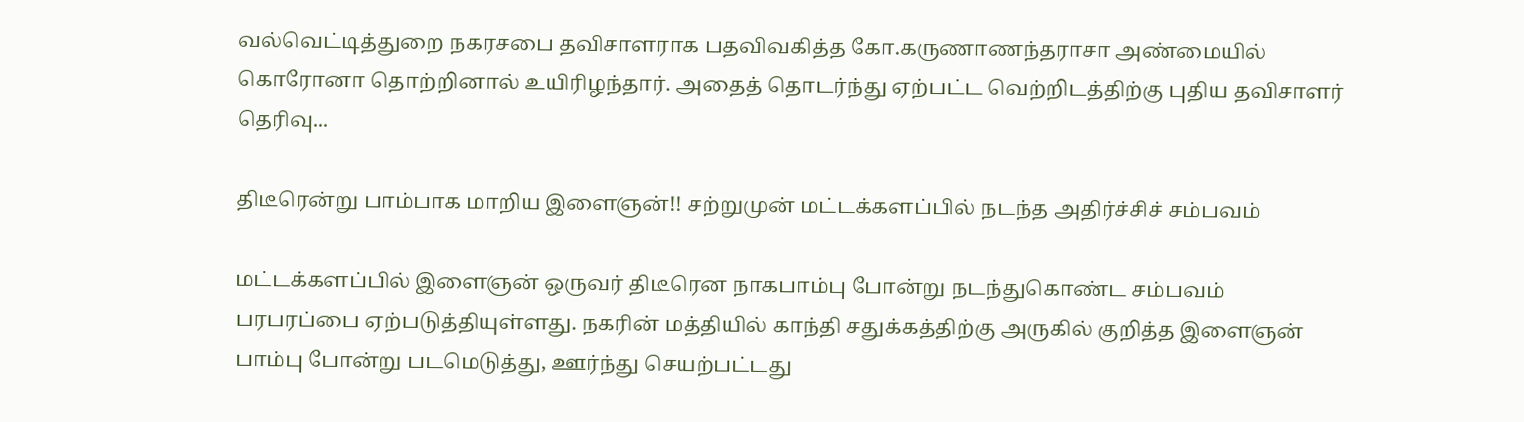வல்வெட்டித்துறை நகரசபை தவிசாளராக பதவிவகித்த கோ.கருணாணந்தராசா அண்மையில் கொரோனா தொற்றினால் உயிரிழந்தார். அதைத் தொடர்ந்து ஏற்பட்ட வெற்றிடத்திற்கு புதிய தவிசாளர் தெரிவு...

திடீரென்று பாம்பாக மாறிய இளைஞன்!! சற்றுமுன் மட்டக்களப்பில் நடந்த அதிர்ச்சிச் சம்பவம்

மட்டக்களப்பில் இளைஞன் ஒருவர் திடீரென நாகபாம்பு போன்று நடந்துகொண்ட சம்பவம் பரபரப்பை ஏற்படுத்தியுள்ளது. நகரின் மத்தியில் காந்தி சதுக்கத்திற்கு அருகில் குறித்த இளைஞன் பாம்பு போன்று படமெடுத்து, ஊர்ந்து செயற்பட்டது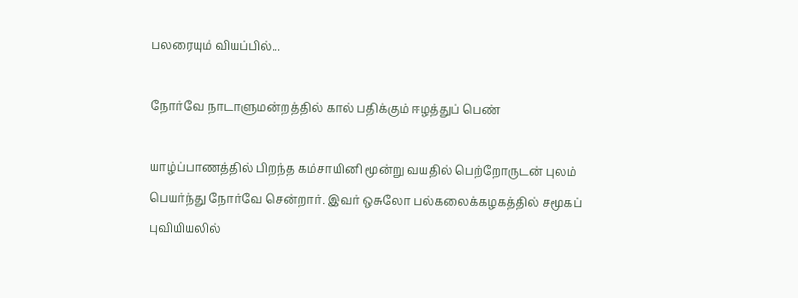பலரையும் வியப்பில்...

நோர்வே நாடாளுமன்றத்தில் கால் பதிக்கும் ஈழத்துப் பெண்

யாழ்ப்பாணத்தில் பிறந்த கம்சாயினி மூன்று வயதில் பெற்றோருடன் புலம் பெயர்ந்து நோர்வே சென்றார். இவர் ஒசுலோ பல்கலைக்கழகத்தில் சமூகப் புவியியலில்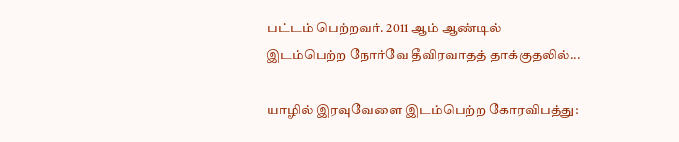பட்டம் பெற்றவர். 2011 ஆம் ஆண்டில் இடம்பெற்ற நோர்வே தீவிரவாதத் தாக்குதலில்...

யாழில் இரவுவேளை இடம்பெற்ற கோரவிபத்து: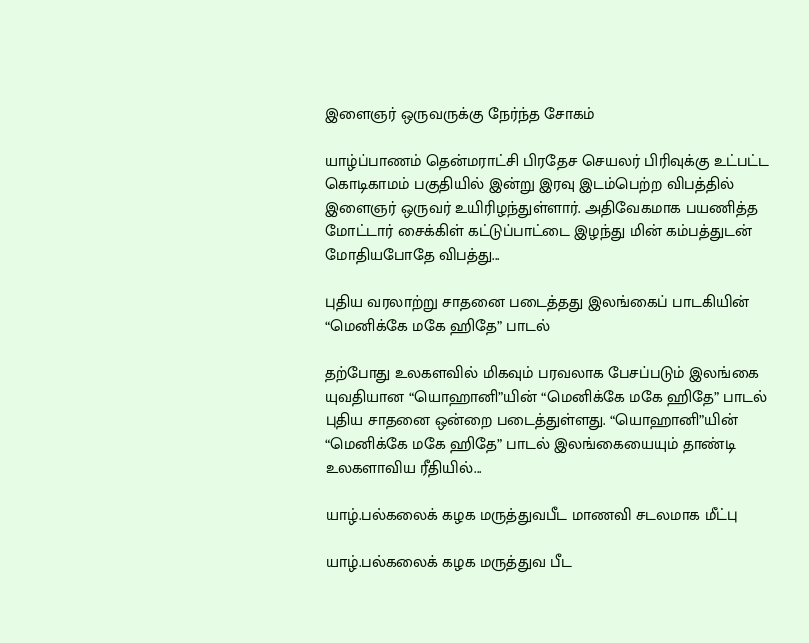இளைஞர் ஒருவருக்கு நேர்ந்த சோகம்

யாழ்ப்பாணம் தென்மராட்சி பிரதேச செயலர் பிரிவுக்கு உட்பட்ட கொடிகாமம் பகுதியில் இன்று இரவு இடம்பெற்ற விபத்தில் இளைஞர் ஒருவர் உயிரிழந்துள்ளார். அதிவேகமாக பயணித்த மோட்டார் சைக்கிள் கட்டுப்பாட்டை இழந்து மின் கம்பத்துடன் மோதியபோதே விபத்து...

புதிய வரலாற்று சாதனை படைத்தது இலங்கைப் பாடகியின் “மெனிக்கே மகே ஹிதே” பாடல்

தற்போது உலகளவில் மிகவும் பரவலாக பேசப்படும் இலங்கை யுவதியான “யொஹானி”யின் “மெனிக்கே மகே ஹிதே” பாடல் புதிய சாதனை ஒன்றை படைத்துள்ளது. “யொஹானி”யின் “மெனிக்கே மகே ஹிதே” பாடல் இலங்கையையும் தாண்டி உலகளாவிய ரீதியில்...

யாழ்.பல்கலைக் கழக மருத்துவபீட மாணவி சடலமாக மீட்பு

யாழ்.பல்கலைக் கழக மருத்துவ பீட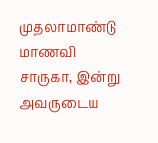முதலாமாண்டு மாணவி சாருகா, இன்று அவருடைய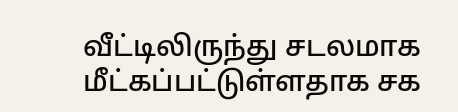வீட்டிலிருந்து சடலமாக மீட்கப்பட்டுள்ளதாக சக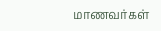மாணவர்கள்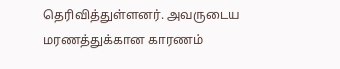தெரிவித்துள்ளனர். அவருடைய மரணத்துக்கான காரணம்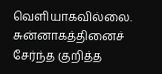வெளியாகவில்லை. சுன்னாகத்தினைச் சேர்ந்த குறித்த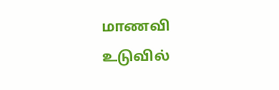மாணவி உடுவில்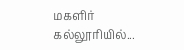மகளிர் கல்லூரியில்...